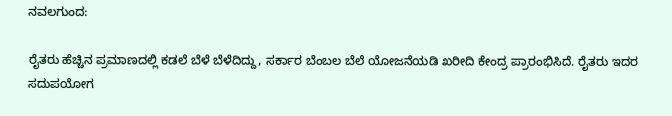ನವಲಗುಂದ:

ರೈತರು ಹೆಚ್ಚಿನ ಪ್ರಮಾಣದಲ್ಲಿ ಕಡಲೆ ಬೆಳೆ ಬೆಳೆದಿದ್ದು, ಸರ್ಕಾರ ಬೆಂಬಲ ಬೆಲೆ ಯೋಜನೆಯಡಿ ಖರೀದಿ ಕೇಂದ್ರ ಪ್ರಾರಂಭಿಸಿದೆ. ರೈತರು ಇದರ ಸದುಪಯೋಗ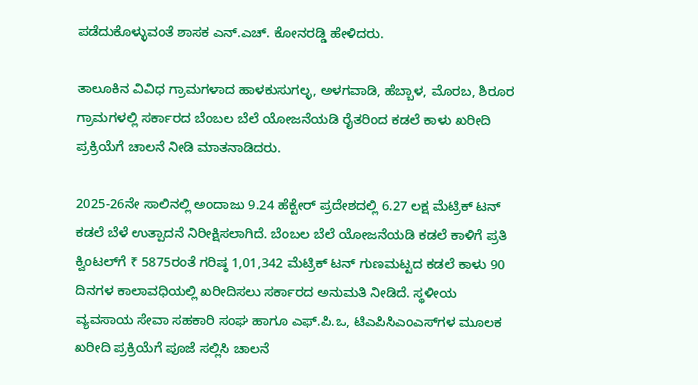ಪಡೆದುಕೊಳ್ಳುವಂತೆ ಶಾಸಕ ಎನ್.ಎಚ್. ಕೋನರಡ್ಡಿ ಹೇಳಿದರು.

ತಾಲೂಕಿನ ವಿವಿಧ ಗ್ರಾಮಗಳಾದ ಹಾಳಕುಸುಗಲ್ಳ, ಅಳಗವಾಡಿ, ಹೆಬ್ಬಾಳ, ಮೊರಬ, ಶಿರೂರ ಗ್ರಾಮಗಳಲ್ಲಿ ಸರ್ಕಾರದ ಬೆಂಬಲ ಬೆಲೆ ಯೋಜನೆಯಡಿ ರೈತರಿಂದ ಕಡಲೆ ಕಾಳು ಖರೀದಿ ಪ್ರಕ್ರಿಯೆಗೆ ಚಾಲನೆ ನೀಡಿ ಮಾತನಾಡಿದರು.

2025-26ನೇ ಸಾಲಿನಲ್ಲಿ ಅಂದಾಜು 9.24 ಹೆಕ್ಟೇರ್‌ ಪ್ರದೇಶದಲ್ಲಿ 6.27 ಲಕ್ಷ ಮೆಟ್ರಿಕ್‌ ಟನ್‌ ಕಡಲೆ ಬೆಳೆ ಉತ್ಪಾದನೆ ನಿರೀಕ್ಷಿಸಲಾಗಿದೆ. ಬೆಂಬಲ ಬೆಲೆ ಯೋಜನೆಯಡಿ ಕಡಲೆ ಕಾಳಿಗೆ ಪ್ರತಿ ಕ್ವಿಂಟಲ್‌ಗೆ ₹ 5875ರಂತೆ ಗರಿಷ್ಠ 1,01,342 ಮೆಟ್ರಿಕ್‌ ಟನ್‌ ಗುಣಮಟ್ಟದ ಕಡಲೆ ಕಾಳು 90 ದಿನಗಳ ಕಾಲಾವಧಿಯಲ್ಲಿ ಖರೀದಿಸಲು ಸರ್ಕಾರದ ಅನುಮತಿ ನೀಡಿದೆ. ಸ್ಥಳೀಯ ವ್ಯವಸಾಯ ಸೇವಾ ಸಹಕಾರಿ ಸಂಘ ಹಾಗೂ ಎಫ್‌.ಪಿ.ಒ, ಟಿಎಪಿಸಿಎಂಎಸ್‌ಗಳ ಮೂಲಕ ಖರೀದಿ ಪ್ರಕ್ರಿಯೆಗೆ ಪೂಜೆ ಸಲ್ಲಿಸಿ ಚಾಲನೆ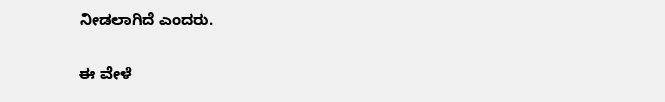ನೀಡಲಾಗಿದೆ ಎಂದರು.

ಈ ವೇಳೆ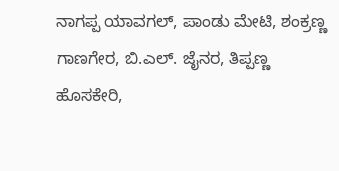ನಾಗಪ್ಪ ಯಾವಗಲ್, ಪಾಂಡು ಮೇಟಿ, ಶಂಕ್ರಣ್ಣ ಗಾಣಗೇರ, ಬಿ.ಎಲ್. ಜೈನರ, ತಿಪ್ಪಣ್ಣ ಹೊಸಕೇರಿ,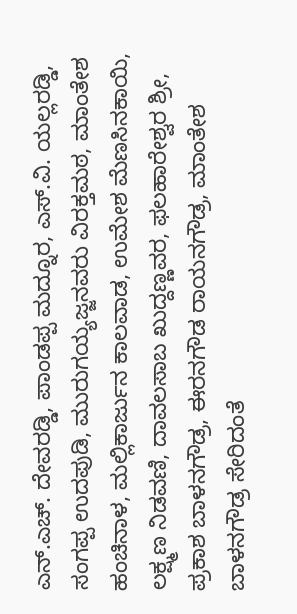ಎನ್.ಎಚ್. ದೇವರಡ್ಡಿ, ಪಾಂಡಪ್ಪ ಮದ್ನೂರ, ಎಸ್.ವಿ. ಯಲ್ಲರಡ್ಡಿ, ಸಂಗಪ್ಪ ಉದಪುಡಿ, ಮುರುಗಯ್ಯಜ್ಜನವರು ವಿರಕ್ತಮಠ, ಮಾಂತೇಶ ಹಂಚಿನಾಳ, ಮಲ್ಲಿಕಾರ್ಜುನ ಕಾಲವಾಡ, ಉಮೇಶ ಮೆಣಸಿನಕಾಯಿ, ಲಕ್ಷ್ಮಣ ನಿಡವಣಿ, ದಾವಲಸಾಬ ಖುದ್ದಣ್ಣವರ, ಫಲಹಾರೇಶ್ವರ ಶ್ರೀ, ಪ್ರಕಾಶ ಬಾಳನಗೌಡ್ರ, ಈರನಗೌಡ ರಾಯನಗೌಡ್ರ, ಮಾಂತೇಶ ಬಾಳನಗೌಡ್ರ ಸೇರಿದಂತೆ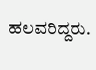ಹಲವರಿದ್ದರು.